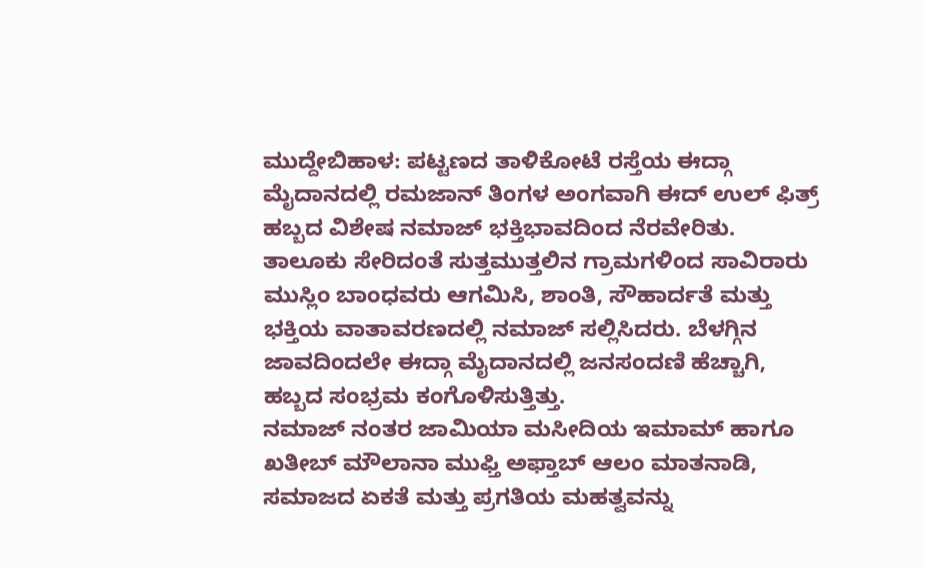ಮುದ್ದೇಬಿಹಾಳ: ಪಟ್ಟಣದ ತಾಳಿಕೋಟೆ ರಸ್ತೆಯ ಈದ್ಗಾ ಮೈದಾನದಲ್ಲಿ ರಮಜಾನ್ ತಿಂಗಳ ಅಂಗವಾಗಿ ಈದ್ ಉಲ್ ಫಿತ್ರ್ ಹಬ್ಬದ ವಿಶೇಷ ನಮಾಜ್ ಭಕ್ತಿಭಾವದಿಂದ ನೆರವೇರಿತು.
ತಾಲೂಕು ಸೇರಿದಂತೆ ಸುತ್ತಮುತ್ತಲಿನ ಗ್ರಾಮಗಳಿಂದ ಸಾವಿರಾರು ಮುಸ್ಲಿಂ ಬಾಂಧವರು ಆಗಮಿಸಿ, ಶಾಂತಿ, ಸೌಹಾರ್ದತೆ ಮತ್ತು ಭಕ್ತಿಯ ವಾತಾವರಣದಲ್ಲಿ ನಮಾಜ್ ಸಲ್ಲಿಸಿದರು. ಬೆಳಗ್ಗಿನ ಜಾವದಿಂದಲೇ ಈದ್ಗಾ ಮೈದಾನದಲ್ಲಿ ಜನಸಂದಣಿ ಹೆಚ್ಚಾಗಿ, ಹಬ್ಬದ ಸಂಭ್ರಮ ಕಂಗೊಳಿಸುತ್ತಿತ್ತು.
ನಮಾಜ್ ನಂತರ ಜಾಮಿಯಾ ಮಸೀದಿಯ ಇಮಾಮ್ ಹಾಗೂ ಖತೀಬ್ ಮೌಲಾನಾ ಮುಫ್ತಿ ಅಫ್ತಾಬ್ ಆಲಂ ಮಾತನಾಡಿ, ಸಮಾಜದ ಏಕತೆ ಮತ್ತು ಪ್ರಗತಿಯ ಮಹತ್ವವನ್ನು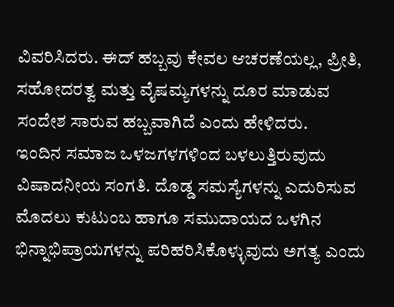ವಿವರಿಸಿದರು. ಈದ್ ಹಬ್ಬವು ಕೇವಲ ಆಚರಣೆಯಲ್ಲ, ಪ್ರೀತಿ, ಸಹೋದರತ್ವ ಮತ್ತು ವೈಷಮ್ಯಗಳನ್ನು ದೂರ ಮಾಡುವ ಸಂದೇಶ ಸಾರುವ ಹಬ್ಬವಾಗಿದೆ ಎಂದು ಹೇಳಿದರು.
ಇಂದಿನ ಸಮಾಜ ಒಳಜಗಳಗಳಿಂದ ಬಳಲುತ್ತಿರುವುದು ವಿಷಾದನೀಯ ಸಂಗತಿ. ದೊಡ್ಡ ಸಮಸ್ಯೆಗಳನ್ನು ಎದುರಿಸುವ ಮೊದಲು ಕುಟುಂಬ ಹಾಗೂ ಸಮುದಾಯದ ಒಳಗಿನ ಭಿನ್ನಾಭಿಪ್ರಾಯಗಳನ್ನು ಪರಿಹರಿಸಿಕೊಳ್ಳುವುದು ಅಗತ್ಯ ಎಂದು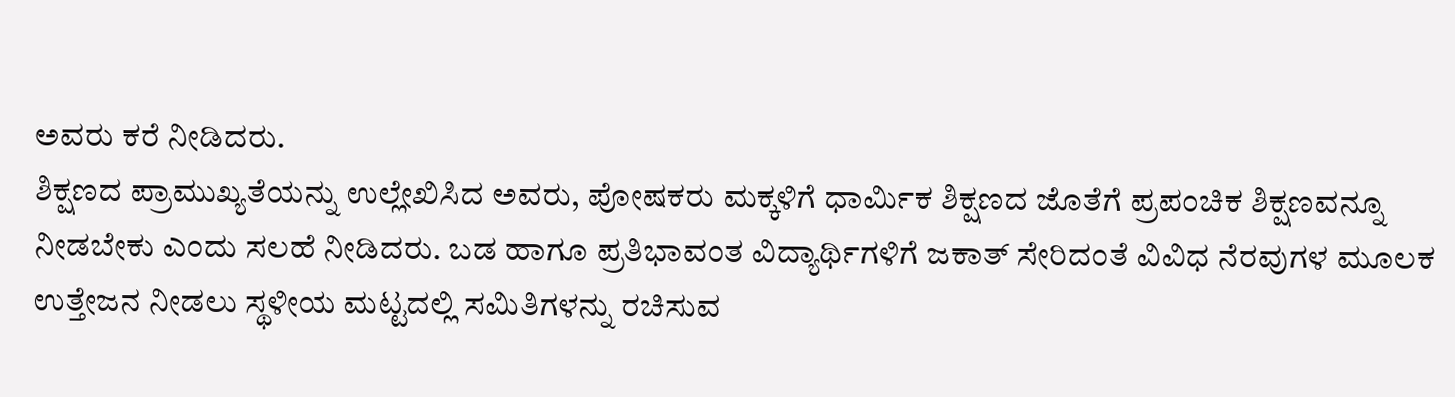ಅವರು ಕರೆ ನೀಡಿದರು.
ಶಿಕ್ಷಣದ ಪ್ರಾಮುಖ್ಯತೆಯನ್ನು ಉಲ್ಲೇಖಿಸಿದ ಅವರು, ಪೋಷಕರು ಮಕ್ಕಳಿಗೆ ಧಾರ್ಮಿಕ ಶಿಕ್ಷಣದ ಜೊತೆಗೆ ಪ್ರಪಂಚಿಕ ಶಿಕ್ಷಣವನ್ನೂ ನೀಡಬೇಕು ಎಂದು ಸಲಹೆ ನೀಡಿದರು. ಬಡ ಹಾಗೂ ಪ್ರತಿಭಾವಂತ ವಿದ್ಯಾರ್ಥಿಗಳಿಗೆ ಜಕಾತ್ ಸೇರಿದಂತೆ ವಿವಿಧ ನೆರವುಗಳ ಮೂಲಕ ಉತ್ತೇಜನ ನೀಡಲು ಸ್ಥಳೀಯ ಮಟ್ಟದಲ್ಲಿ ಸಮಿತಿಗಳನ್ನು ರಚಿಸುವ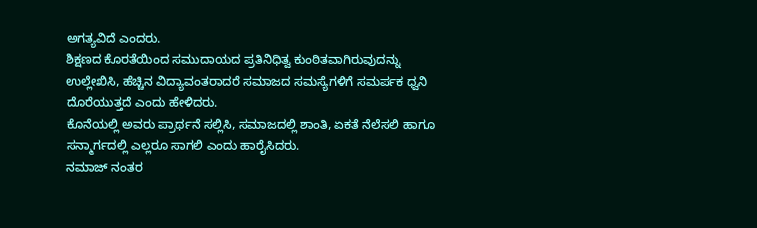ಅಗತ್ಯವಿದೆ ಎಂದರು.
ಶಿಕ್ಷಣದ ಕೊರತೆಯಿಂದ ಸಮುದಾಯದ ಪ್ರತಿನಿಧಿತ್ವ ಕುಂಠಿತವಾಗಿರುವುದನ್ನು ಉಲ್ಲೇಖಿಸಿ, ಹೆಚ್ಚಿನ ವಿದ್ಯಾವಂತರಾದರೆ ಸಮಾಜದ ಸಮಸ್ಯೆಗಳಿಗೆ ಸಮರ್ಪಕ ಧ್ವನಿ ದೊರೆಯುತ್ತದೆ ಎಂದು ಹೇಳಿದರು.
ಕೊನೆಯಲ್ಲಿ ಅವರು ಪ್ರಾರ್ಥನೆ ಸಲ್ಲಿಸಿ, ಸಮಾಜದಲ್ಲಿ ಶಾಂತಿ, ಏಕತೆ ನೆಲೆಸಲಿ ಹಾಗೂ ಸನ್ಮಾರ್ಗದಲ್ಲಿ ಎಲ್ಲರೂ ಸಾಗಲಿ ಎಂದು ಹಾರೈಸಿದರು.
ನಮಾಜ್ ನಂತರ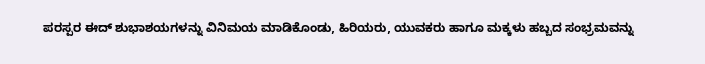ಪರಸ್ಪರ ಈದ್ ಶುಭಾಶಯಗಳನ್ನು ವಿನಿಮಯ ಮಾಡಿಕೊಂಡು, ಹಿರಿಯರು, ಯುವಕರು ಹಾಗೂ ಮಕ್ಕಳು ಹಬ್ಬದ ಸಂಭ್ರಮವನ್ನು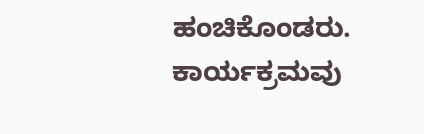ಹಂಚಿಕೊಂಡರು. ಕಾರ್ಯಕ್ರಮವು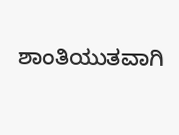ಶಾಂತಿಯುತವಾಗಿ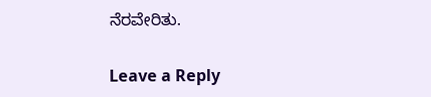ನೆರವೇರಿತು.

Leave a Reply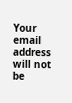Your email address will not be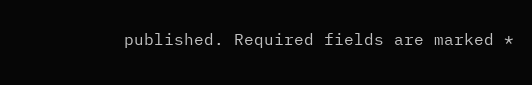published. Required fields are marked *